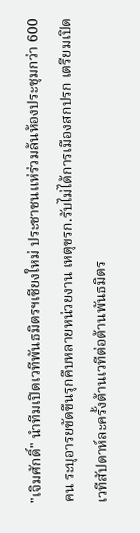"เจิมศักดิ์" นำทีมเปิดเวทีพันธมิตรฯเชียงใหม่ ประชาชนแห่ร่วมล้นห้องประชุมกว่า 600 คน ระบุอารยขัดขืนรุกคืบหลายหน่วยงาน เหตุขรก.รับไม่ได้การเมืองสกปรก เตรียมเปิดเวทีสัปดาห์ละครั้งต้านเวทีต่อต้านพันธมิตร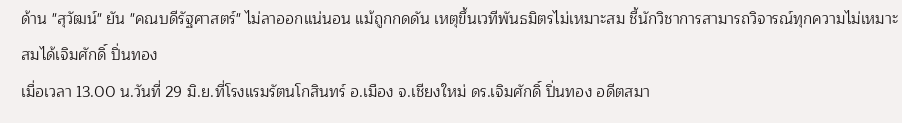ด้าน "สุวัฒน์" ยัน "คณบดีรัฐศาสตร์" ไม่ลาออกแน่นอน แม้ถูกกดดัน เหตุขึ้นเวทีพันธมิตรไม่เหมาะสม ชี้นักวิชาการสามารถวิจารณ์ทุกความไม่เหมาะสมได้เจิมศักดิ์ ปิ่นทอง
เมื่อเวลา 13.00 น.วันที่ 29 มิ.ย.ที่โรงแรมรัตนโกสินทร์ อ.เมือง จ.เชียงใหม่ ดร.เจิมศักดิ์ ปิ่นทอง อดีตสมา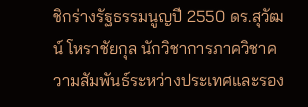ชิกร่างรัฐธรรมนูญปี 2550 ดร.สุวัฒน์ โหราชัยกุล นักวิชาการภาควิชาความสัมพันธ์ระหว่างประเทศและรอง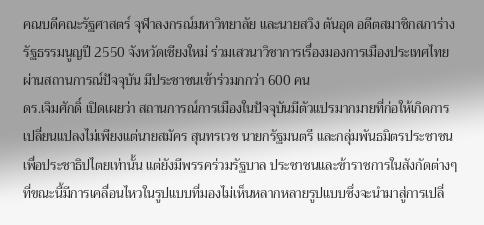คณบดีคณะรัฐศาสตร์ จุฬาลงกรณ์มหาวิทยาลัย และนายสวิง ตันอุด อดีตสมาชิกสภาร่างรัฐธรรมนูญปี 2550 จังหวัดเชียงใหม่ ร่วมเสวนาวิชาการเรื่องมองการเมืองประเทศไทยผ่านสถานการณ์ปัจจุบัน มีประชาชนเข้าร่วมกกว่า 600 คน
ดร.เจิมศักดิ์ เปิดเผยว่า สถานการณ์การเมืองในปัจจุบันมีตัวแปรมากมายที่ก่อให้เกิดการเปลี่ยนแปลงไม่เพียงแต่นายสมัคร สุนทรเวช นายกรัฐมนตรี และกลุ่มพันธมิตรประชาชนเพื่อประชาธิปไตยเท่านั้น แต่ยังมีพรรคร่วมรัฐบาล ประชาชนและข้าราชการในสังกัดต่างๆ ที่ขณะนี้มีการเคลื่อนไหวในรูปแบบที่มองไม่เห็นหลากหลายรูปแบบซึ่งจะนำมาสู่การเปลี่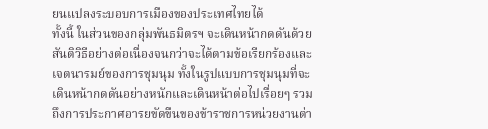ยนแปลงระบอบการเมืองของประเทศไทยได้
ทั้งนี้ ในส่วนของกลุ่มพันธมิตรฯ จะเดินหน้ากดดันด้วยสันติวิธีอย่างต่อเนื่องจนกว่าจะได้ตามข้อเรียกร้องและเจตนารมย์ของการชุมนุม ทั้งในรูปแบบการชุมนุมที่จะเดินหน้ากดดันอย่างหนักและเดินหน้าต่อไปเรื่อยๆ รวมถึงการประกาศอารยขัดขืนของข้าราชการหน่วยงานต่า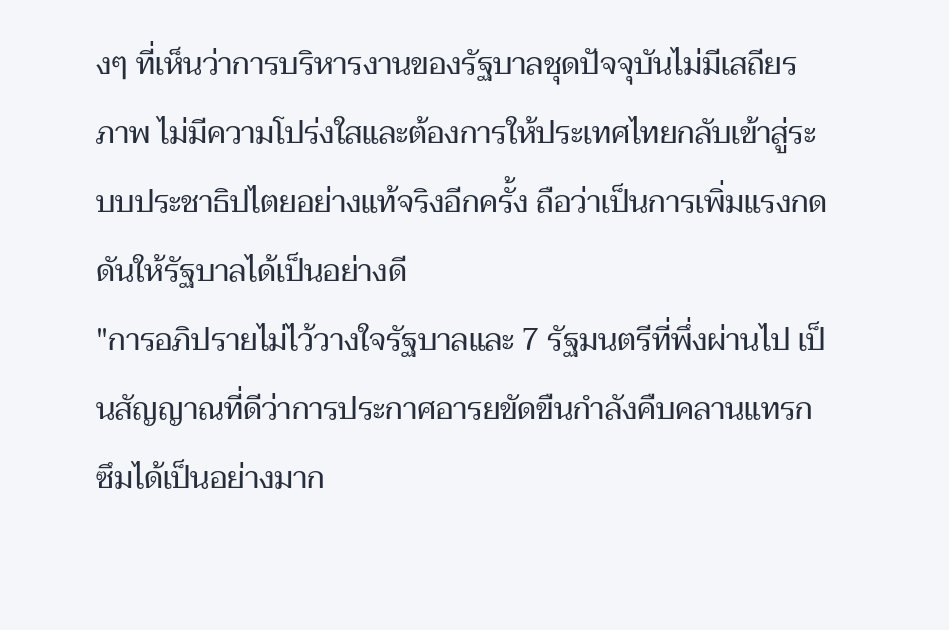งๆ ที่เห็นว่าการบริหารงานของรัฐบาลชุดปัจจุบันไม่มีเสถียรภาพ ไม่มีความโปร่งใสและต้องการให้ประเทศไทยกลับเข้าสู่ระบบประชาธิปไตยอย่างแท้จริงอีกครั้ง ถือว่าเป็นการเพิ่มแรงกดดันให้รัฐบาลได้เป็นอย่างดี
"การอภิปรายไม่ไว้วางใจรัฐบาลและ 7 รัฐมนตรีที่พึ่งผ่านไป เป็นสัญญาณที่ดีว่าการประกาศอารยขัดขืนกำลังคืบคลานแทรกซึมได้เป็นอย่างมาก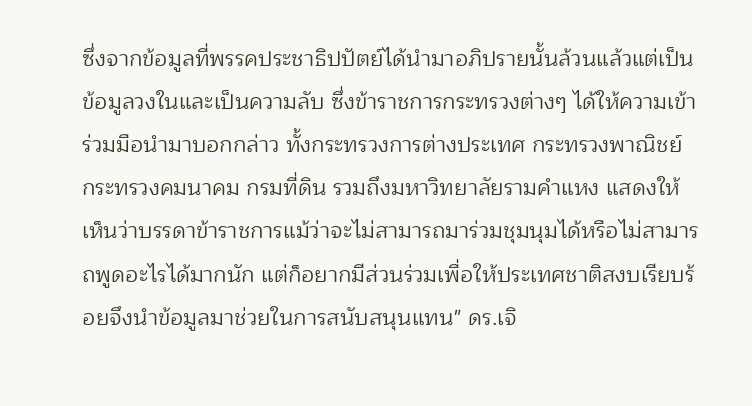ซึ่งจากข้อมูลที่พรรคประชาธิปปัตย์ได้นำมาอภิปรายนั้นล้วนแล้วแต่เป็นข้อมูลวงในและเป็นความลับ ซึ่งข้าราชการกระทรวงต่างๆ ได้ให้ความเข้าร่วมมือนำมาบอกกล่าว ทั้งกระทรวงการต่างประเทศ กระทรวงพาณิชย์ กระทรวงคมนาคม กรมที่ดิน รวมถึงมหาวิทยาลัยรามคำแหง แสดงให้เห็นว่าบรรดาข้าราชการแม้ว่าจะไม่สามารถมาร่วมชุมนุมได้หรือไม่สามารถพูดอะไรได้มากนัก แต่ก็อยากมีส่วนร่วมเพื่อให้ประเทศชาติสงบเรียบร้อยจึงนำข้อมูลมาช่วยในการสนับสนุนแทน" ดร.เจิ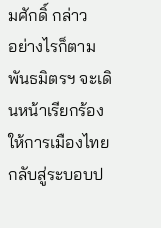มศักดิ์ กล่าว
อย่างไรก็ตาม พันธมิตรฯ จะเดินหน้าเรียกร้องให้การเมืองไทยกลับสู่ระบอบป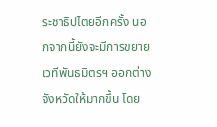ระชาธิปไตยอีกครั้ง นอกจากนี้ยังจะมีการขยายเวทีพันธมิตรฯ ออกต่างจังหวัดให้มากขึ้น โดย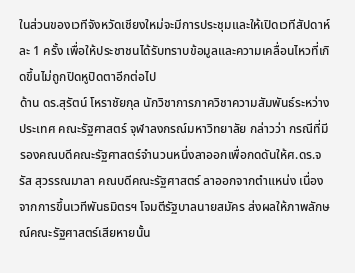ในส่วนของเวทีจังหวัดเชียงใหม่จะมีการประชุมและให้เปิดเวทีสัปดาห์ละ 1 ครั้ง เพื่อให้ประชาชนได้รับทราบข้อมูลและความเคลื่อนไหวที่เกิดขึ้นไม่ถูกปิดหูปิดตาอีกต่อไป
ด้าน ดร.สุรัตน์ โหราชัยกุล นักวิชาการภาควิชาความสัมพันธ์ระหว่างประเทศ คณะรัฐศาสตร์ จุฬาลงกรณ์มหาวิทยาลัย กล่าวว่า กรณีที่มีรองคณบดีคณะรัฐศาสตร์จำนวนหนึ่งลาออกเพื่อกดดันให้ศ.ดร.จรัส สุวรรณมาลา คณบดีคณะรัฐศาสตร์ ลาออกจากตำแหน่ง เนื่องจากการขึ้นเวทีพันธมิตรฯ โจมตีรัฐบาลนายสมัคร ส่งผลให้ภาพลักษณ์คณะรัฐศาสตร์เสียหายนั้น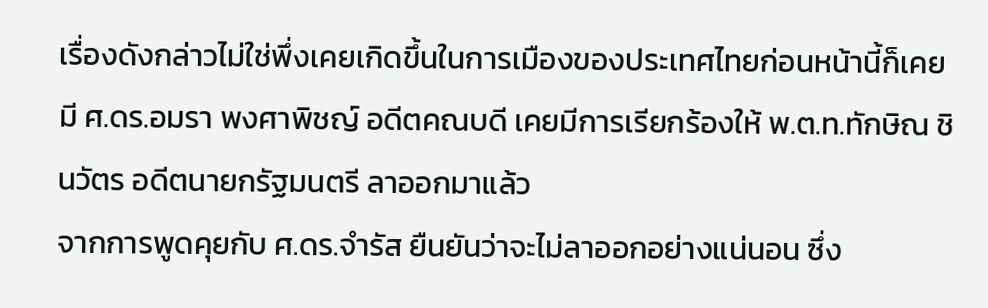เรื่องดังกล่าวไม่ใช่พึ่งเคยเกิดขึ้นในการเมืองของประเทศไทยก่อนหน้านี้ก็เคยมี ศ.ดร.อมรา พงศาพิชญ์ อดีตคณบดี เคยมีการเรียกร้องให้ พ.ต.ท.ทักษิณ ชินวัตร อดีตนายกรัฐมนตรี ลาออกมาแล้ว
จากการพูดคุยกับ ศ.ดร.จำรัส ยืนยันว่าจะไม่ลาออกอย่างแน่นอน ซึ่ง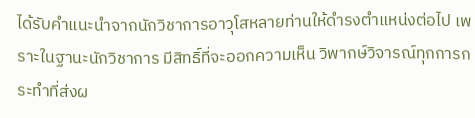ได้รับคำแนะนำจากนักวิชาการอาวุโสหลายท่านให้ดำรงตำแหน่งต่อไป เพราะในฐานะนักวิชาการ มีสิทธิ์ที่จะออกความเห็น วิพากษ์วิจารณ์ทุกการกระทำที่ส่งผ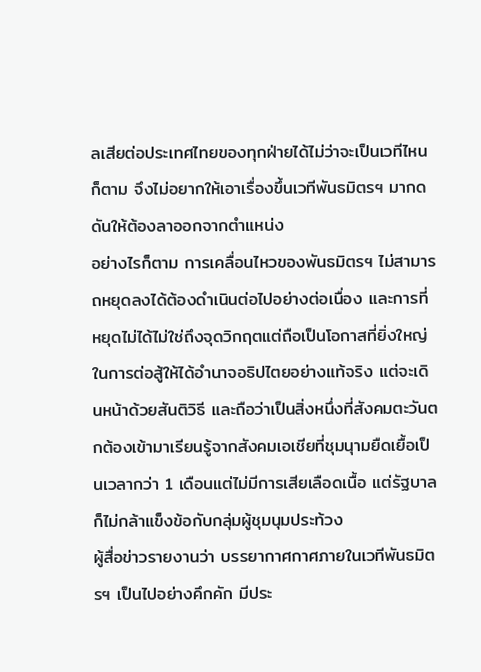ลเสียต่อประเทศไทยของทุกฝ่ายได้ไม่ว่าจะเป็นเวทีไหนก็ตาม จึงไม่อยากให้เอาเรื่องขึ้นเวทีพันธมิตรฯ มากดดันให้ต้องลาออกจากตำแหน่ง
อย่างไรก็ตาม การเคลื่อนไหวของพันธมิตรฯ ไม่สามารถหยุดลงได้ต้องดำเนินต่อไปอย่างต่อเนื่อง และการที่หยุดไม่ได้ไม่ใช่ถึงจุดวิกฤตแต่ถือเป็นโอกาสที่ยิ่งใหญ่ในการต่อสู้ให้ได้อำนาจอธิปไตยอย่างแท้จริง แต่จะเดินหน้าด้วยสันติวิธี และถือว่าเป็นสิ่งหนึ่งที่สังคมตะวันตกต้องเข้ามาเรียนรู้จากสังคมเอเชียที่ชุมนุามยืดเยื้อเป็นเวลากว่า 1 เดือนแต่ไม่มีการเสียเลือดเนื้อ แต่รัฐบาลก็ไม่กล้าแข็งข้อกับกลุ่มผู้ชุมนุมประท้วง
ผู้สื่อข่าวรายงานว่า บรรยากาศกาศภายในเวทีพันธมิตรฯ เป็นไปอย่างคึกคัก มีประ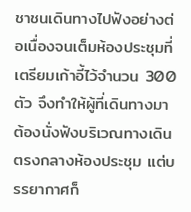ชาชนเดินทางไปฟังอย่างต่อเนื่องจนเต็มห้องประชุมที่เตรียมเก้าอี้ไว้จำนวน 300 ตัว จึงทำให้ผู้ที่เดินทางมาต้องนั่งฟังบริเวณทางเดินตรงกลางห้องประชุม แต่บรรยากาศก็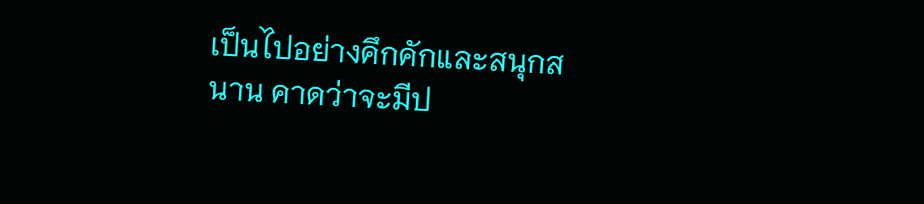เป็นไปอย่างคึกคักและสนุกสนาน คาดว่าจะมีป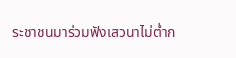ระชาชนมาร่วมฟังเสวนาไม่ต่ำก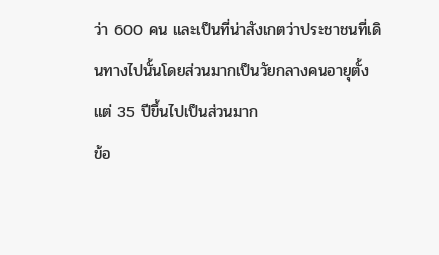ว่า 600 คน และเป็นที่น่าสังเกตว่าประชาชนที่เดินทางไปนั้นโดยส่วนมากเป็นวัยกลางคนอายุตั้งแต่ 35 ปีขึ้นไปเป็นส่วนมาก
ข้อ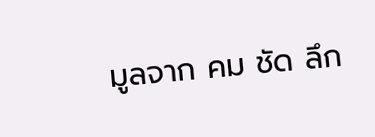มูลจาก คม ชัด ลึก